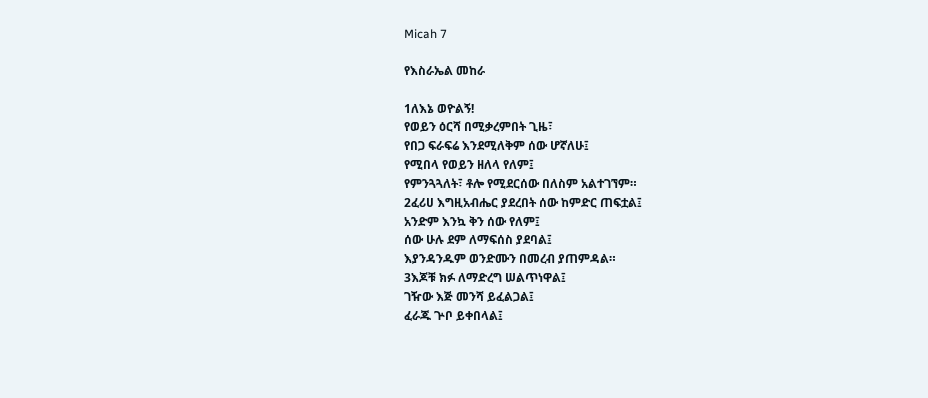Micah 7

የእስራኤል መከራ

1ለእኔ ወዮልኝ!
የወይን ዕርሻ በሚቃረምበት ጊዜ፣
የበጋ ፍራፍሬ እንደሚለቅም ሰው ሆኛለሁ፤
የሚበላ የወይን ዘለላ የለም፤
የምንጓጓለት፣ ቶሎ የሚደርሰው በለስም አልተገኘም።
2ፈሪሀ እግዚአብሔር ያደረበት ሰው ከምድር ጠፍቷል፤
አንድም እንኳ ቅን ሰው የለም፤
ሰው ሁሉ ደም ለማፍሰስ ያደባል፤
እያንዳንዱም ወንድሙን በመረብ ያጠምዳል።
3እጆቹ ክፉ ለማድረግ ሠልጥነዋል፤
ገዥው እጅ መንሻ ይፈልጋል፤
ፈራጁ ጕቦ ይቀበላል፤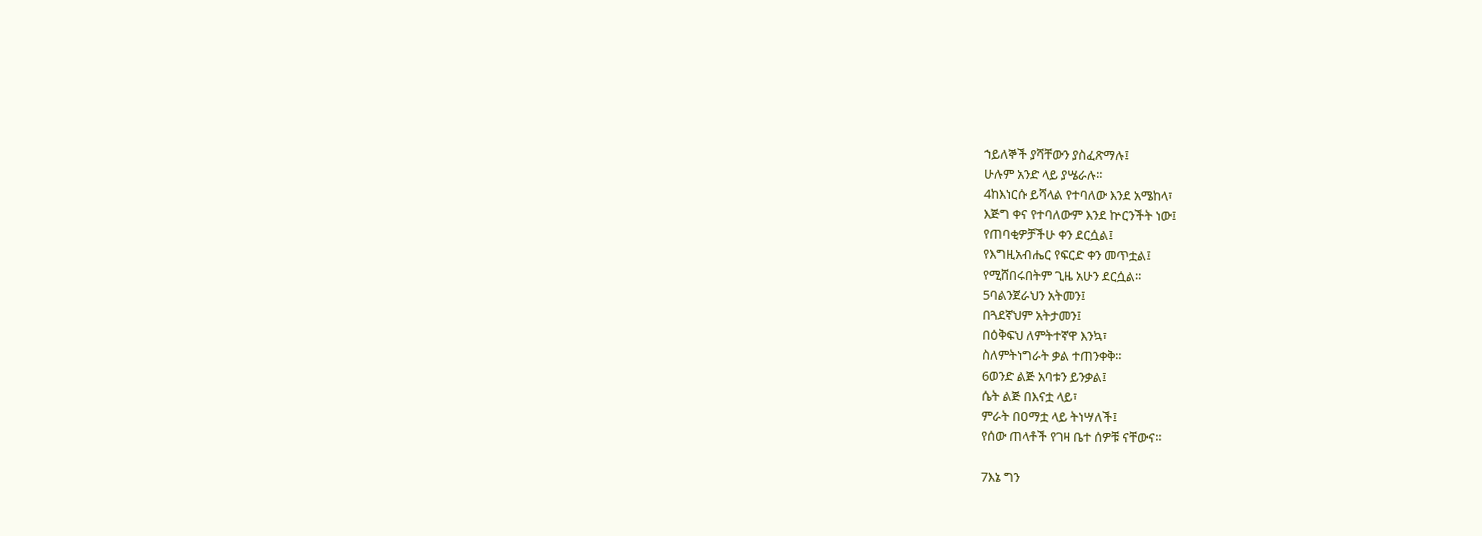ኀይለኞች ያሻቸውን ያስፈጽማሉ፤
ሁሉም አንድ ላይ ያሤራሉ።
4ከእነርሱ ይሻላል የተባለው እንደ አሜከላ፣
እጅግ ቀና የተባለውም እንደ ኵርንችት ነው፤
የጠባቂዎቻችሁ ቀን ደርሷል፤
የእግዚአብሔር የፍርድ ቀን መጥቷል፤
የሚሸበሩበትም ጊዜ አሁን ደርሷል።
5ባልንጀራህን አትመን፤
በጓደኛህም አትታመን፤
በዕቅፍህ ለምትተኛዋ እንኳ፣
ስለምትነግራት ቃል ተጠንቀቅ።
6ወንድ ልጅ አባቱን ይንቃል፤
ሴት ልጅ በእናቷ ላይ፣
ምራት በዐማቷ ላይ ትነሣለች፤
የሰው ጠላቶች የገዛ ቤተ ሰዎቹ ናቸውና።

7እኔ ግን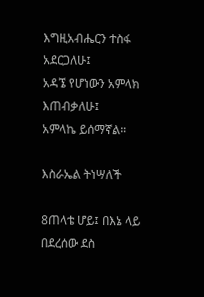እግዚአብሔርን ተስፋ አደርጋለሁ፤
አዳኜ የሆነውን አምላክ እጠብቃለሁ፤
አምላኬ ይሰማኛል።

እስራኤል ትነሣለች

8ጠላቴ ሆይ፤ በእኔ ላይ በደረሰው ደስ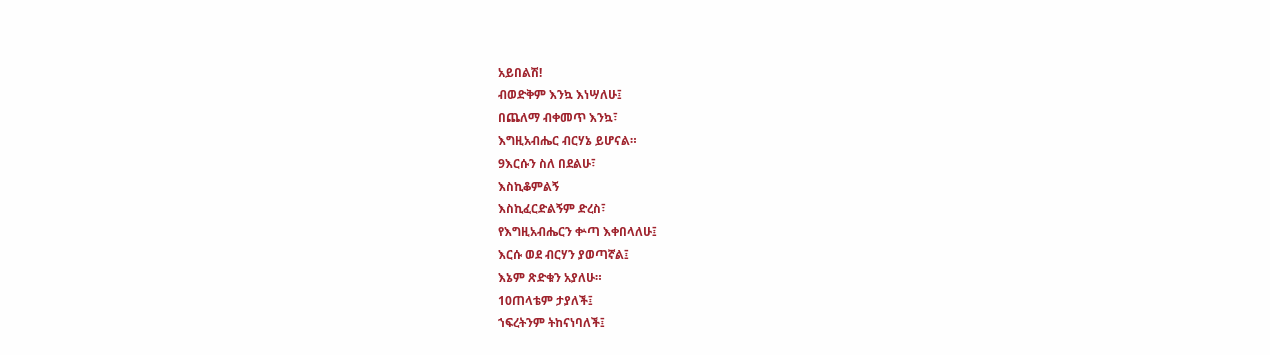አይበልሽ!
ብወድቅም እንኳ እነሣለሁ፤
በጨለማ ብቀመጥ እንኳ፣
እግዚአብሔር ብርሃኔ ይሆናል።
9እርሱን ስለ በደልሁ፣
እስኪቆምልኝ
እስኪፈርድልኝም ድረስ፣
የእግዚአብሔርን ቍጣ እቀበላለሁ፤
እርሱ ወደ ብርሃን ያወጣኛል፤
እኔም ጽድቁን አያለሁ።
10ጠላቴም ታያለች፤
ኀፍረትንም ትከናነባለች፤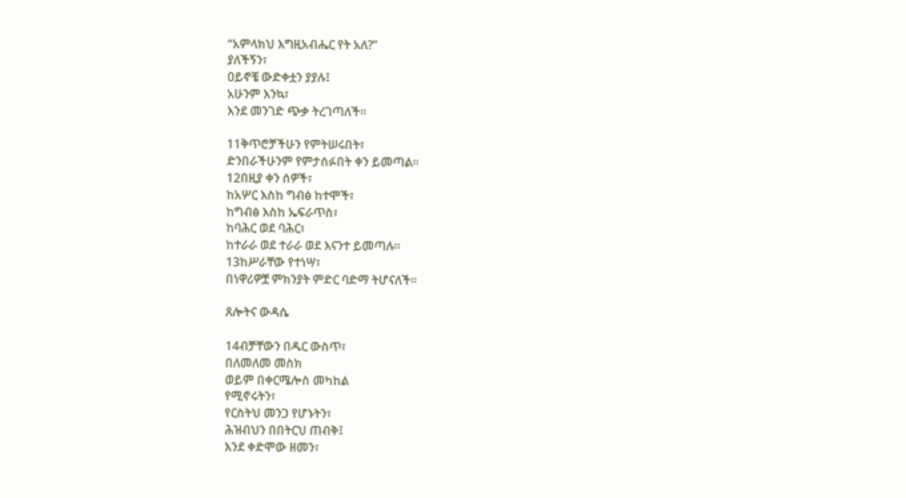“አምላክህ እግዚአብሔር የት አለ?”
ያለችኝን፣
ዐይኖቼ ውድቀቷን ያያሉ፤
አሁንም እንኳ፣
እንደ መንገድ ጭቃ ትረገጣለች።

11ቅጥሮቻችሁን የምትሠሩበት፣
ድንበራችሁንም የምታሰፉበት ቀን ይመጣል።
12በዚያ ቀን ሰዎች፣
ከአሦር እስከ ግብፅ ከተሞች፣
ከግብፅ እስከ ኤፍራጥስ፣
ከባሕር ወደ ባሕር፣
ከተራራ ወደ ተራራ ወደ እናንተ ይመጣሉ።
13ከሥራቸው የተነሣ፣
በነዋሪዎቿ ምክንያት ምድር ባድማ ትሆናለች።

ጸሎትና ውዳሴ

14ብቻቸውን በዱር ውስጥ፣
በለመለመ መስክ
ወይም በቀርሜሎስ መካከል
የሚኖሩትን፣
የርስትህ መንጋ የሆኑትን፣
ሕዝብህን በበትርህ ጠብቅ፤
እንደ ቀድሞው ዘመን፣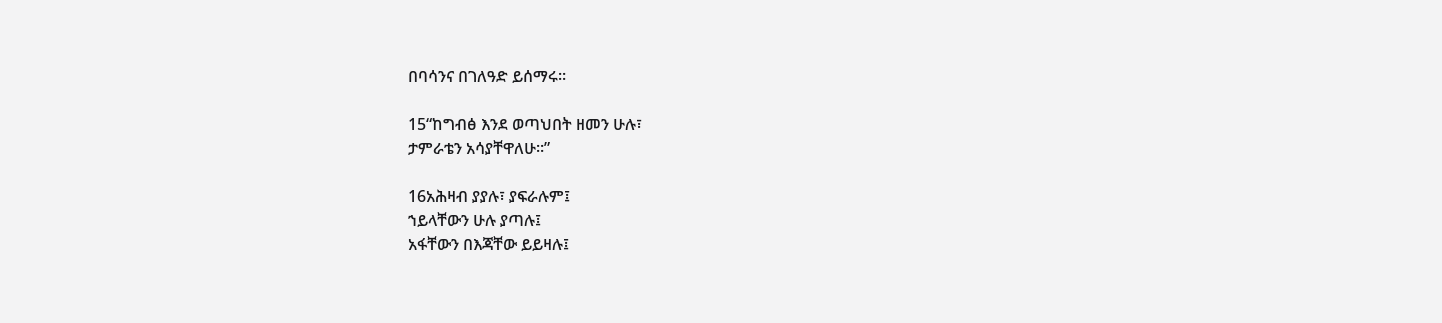በባሳንና በገለዓድ ይሰማሩ።

15“ከግብፅ እንደ ወጣህበት ዘመን ሁሉ፣
ታምራቴን አሳያቸዋለሁ።”

16አሕዛብ ያያሉ፣ ያፍራሉም፤
ኀይላቸውን ሁሉ ያጣሉ፤
አፋቸውን በእጃቸው ይይዛሉ፤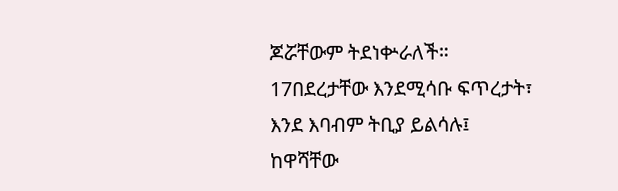ጆሯቸውም ትደነቍራለች።
17በደረታቸው እንደሚሳቡ ፍጥረታት፣
እንደ እባብም ትቢያ ይልሳሉ፤
ከዋሻቸው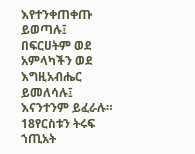እየተንቀጠቀጡ ይወጣሉ፤
በፍርሀትም ወደ አምላካችን ወደ እግዚአብሔር ይመለሳሉ፤
እናንተንም ይፈራሉ።
18የርስቱን ትሩፍ
ኀጢአት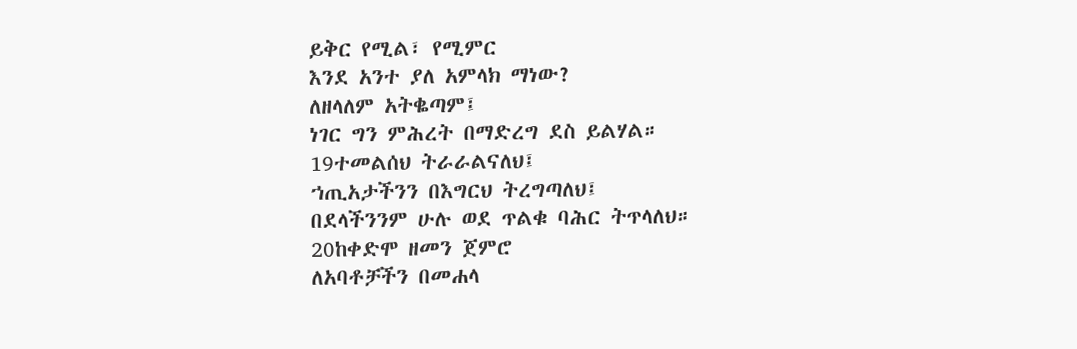ይቅር የሚል፣ የሚምር
እንደ አንተ ያለ አምላክ ማነው?
ለዘላለም አትቈጣም፤
ነገር ግን ምሕረት በማድረግ ደስ ይልሃል።
19ተመልሰህ ትራራልናለህ፤
ኀጢአታችንን በእግርህ ትረግጣለህ፤
በደላችንንም ሁሉ ወደ ጥልቁ ባሕር ትጥላለህ።
20ከቀድሞ ዘመን ጀምሮ
ለአባቶቻችን በመሐላ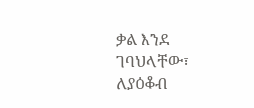ቃል እንደ ገባህላቸው፣
ለያዕቆብ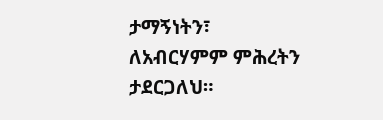ታማኝነትን፣
ለአብርሃምም ምሕረትን ታደርጋለህ።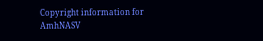Copyright information for AmhNASV